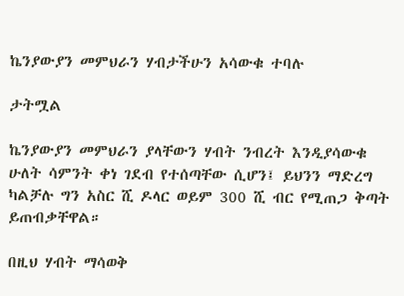ኬንያውያን መምህራን ሃብታችሁን አሳውቁ ተባሉ

ታትሟል

ኬንያውያን መምህራን ያላቸውን ሃብት ንብረት እንዲያሳውቁ ሁለት ሳምንት ቀነ ገደብ የተሰጣቸው ሲሆን፤ ይህንን ማድረግ ካልቻሉ ግን አስር ሺ ዶላር ወይም 300 ሺ ብር የሚጠጋ ቅጣት ይጠብቃቸዋል።

በዚህ ሃብት ማሳወቅ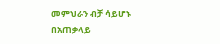መምህራን ብቻ ሳይሆኑ በአጠቃላይ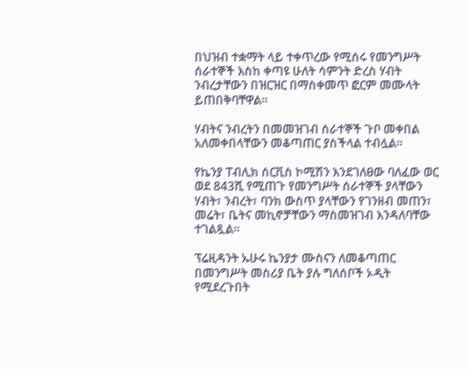በህዝብ ተቋማት ላይ ተቀጥረው የሚሰሩ የመንግሥት ሰራተኞች እስከ ቀጣዩ ሁለት ሳምንት ድረስ ሃብት ንብረታቸውን በዝርዝር በማስቀመጥ ፎርም መሙላት ይጠበቅባቸዋል።

ሃብትና ንብረትን በመመዝገብ ሰራተኞች ጉቦ መቀበል አለመቀበላቸውን መቆጣጠር ያስችላል ተብሏል።

የኬንያ ፐብሊክ ሰርቪስ ኮሚሽን እንደገለፀው ባለፈው ወር ወደ 843ሺ የሚጠጉ የመንግሥት ሰራተኞች ያላቸውን ሃብት፣ ንብረት፣ ባንክ ውስጥ ያላቸውን የገንዘብ መጠን፣ መሬት፣ ቤትና መኪኖቻቸውን ማስመዝገብ እንዳለባቸው ተገልጿል።

ፕሬዚዳንት ኡሁሩ ኬንያታ ሙስናን ለመቆጣጠር በመንግሥት መስሪያ ቤት ያሉ ግለሰቦች ኦዲት የሚደረጉበት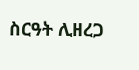ስርዓት ሊዘረጋ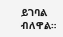ይገባል ብለዋል።